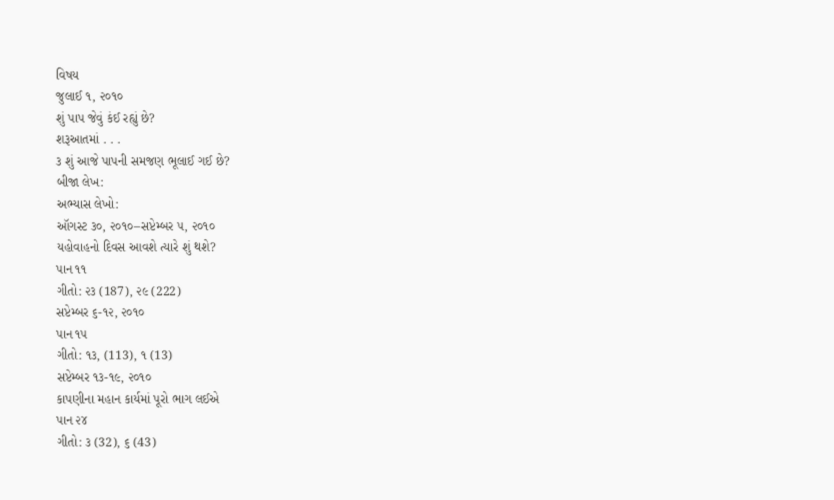વિષય
જુલાઈ ૧, ૨૦૧૦
શું પાપ જેવું કંઈ રહ્યું છે?
શરૂઆતમાં . . .
૩ શું આજે પાપની સમજણ ભૂલાઈ ગઈ છે?
બીજા લેખ:
અભ્યાસ લેખો:
ઑગસ્ટ ૩૦, ૨૦૧૦–સપ્ટેમ્બર ૫, ૨૦૧૦
યહોવાહનો દિવસ આવશે ત્યારે શું થશે?
પાન ૧૧
ગીતો: ૨૩ (187), ૨૯ (222)
સપ્ટેમ્બર ૬-૧૨, ૨૦૧૦
પાન ૧૫
ગીતો: ૧૩, (113), ૧ (13)
સપ્ટેમ્બર ૧૩-૧૯, ૨૦૧૦
કાપણીના મહાન કાર્યમાં પૂરો ભાગ લઈએ
પાન ૨૪
ગીતો: ૩ (32), ૬ (43)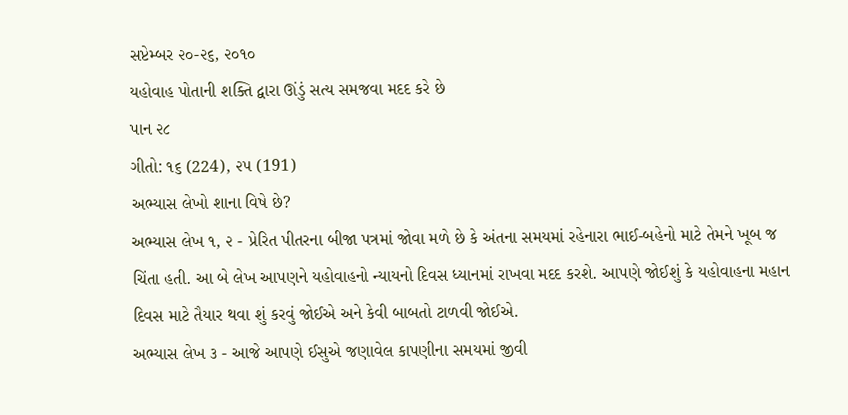સપ્ટેમ્બર ૨૦-૨૬, ૨૦૧૦
યહોવાહ પોતાની શક્તિ દ્વારા ઊંડું સત્ય સમજવા મદદ કરે છે
પાન ૨૮
ગીતો: ૧૬ (224), ૨૫ (191)
અભ્યાસ લેખો શાના વિષે છે?
અભ્યાસ લેખ ૧, ૨ - પ્રેરિત પીતરના બીજા પત્રમાં જોવા મળે છે કે અંતના સમયમાં રહેનારા ભાઈ-બહેનો માટે તેમને ખૂબ જ ચિંતા હતી. આ બે લેખ આપણને યહોવાહનો ન્યાયનો દિવસ ધ્યાનમાં રાખવા મદદ કરશે. આપણે જોઈશું કે યહોવાહના મહાન દિવસ માટે તૈયાર થવા શું કરવું જોઈએ અને કેવી બાબતો ટાળવી જોઈએ.
અભ્યાસ લેખ ૩ - આજે આપણે ઈસુએ જણાવેલ કાપણીના સમયમાં જીવી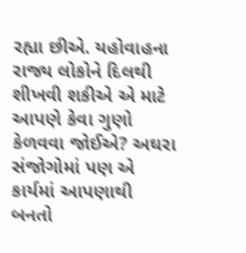રહ્યા છીએ. યહોવાહના રાજ્ય લોકોને દિલથી શીખવી શકીએ એ માટે આપણે કેવા ગુણો કેળવવા જોઈએ? અઘરા સંજોગોમાં પણ એ કાર્યમાં આપણાથી બનતો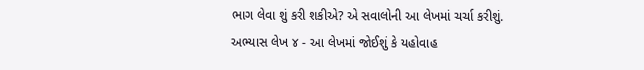ભાગ લેવા શું કરી શકીએ? એ સવાલોની આ લેખમાં ચર્ચા કરીશું.
અભ્યાસ લેખ ૪ - આ લેખમાં જોઈશું કે યહોવાહ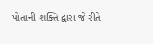પોતાની શક્તિ દ્વારા જે રીતે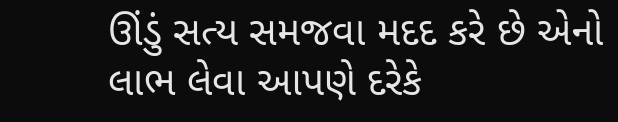ઊંડું સત્ય સમજવા મદદ કરે છે એનો લાભ લેવા આપણે દરેકે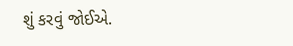શું કરવું જોઈએ.